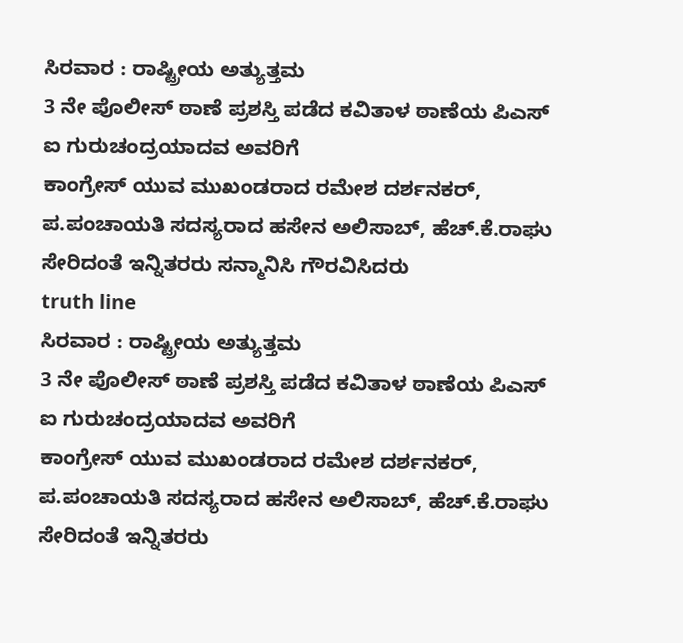ಸಿರವಾರ : ರಾಷ್ಟ್ರೀಯ ಅತ್ಯುತ್ತಮ
3 ನೇ ಪೊಲೀಸ್ ಠಾಣೆ ಪ್ರಶಸ್ತಿ ಪಡೆದ ಕವಿತಾಳ ಠಾಣೆಯ ಪಿಎಸ್ ಐ ಗುರುಚಂದ್ರಯಾದವ ಅವರಿಗೆ
ಕಾಂಗ್ರೇಸ್ ಯುವ ಮುಖಂಡರಾದ ರಮೇಶ ದರ್ಶನಕರ್, ಪ.ಪಂಚಾಯತಿ ಸದಸ್ಯರಾದ ಹಸೇನ ಅಲಿಸಾಬ್, ಹೆಚ್.ಕೆ.ರಾಘು ಸೇರಿದಂತೆ ಇನ್ನಿತರರು ಸನ್ಮಾನಿಸಿ ಗೌರವಿಸಿದರು
truth line
ಸಿರವಾರ : ರಾಷ್ಟ್ರೀಯ ಅತ್ಯುತ್ತಮ
3 ನೇ ಪೊಲೀಸ್ ಠಾಣೆ ಪ್ರಶಸ್ತಿ ಪಡೆದ ಕವಿತಾಳ ಠಾಣೆಯ ಪಿಎಸ್ ಐ ಗುರುಚಂದ್ರಯಾದವ ಅವರಿಗೆ
ಕಾಂಗ್ರೇಸ್ ಯುವ ಮುಖಂಡರಾದ ರಮೇಶ ದರ್ಶನಕರ್, ಪ.ಪಂಚಾಯತಿ ಸದಸ್ಯರಾದ ಹಸೇನ ಅಲಿಸಾಬ್, ಹೆಚ್.ಕೆ.ರಾಘು ಸೇರಿದಂತೆ ಇನ್ನಿತರರು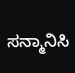ಸನ್ಮಾನಿಸಿ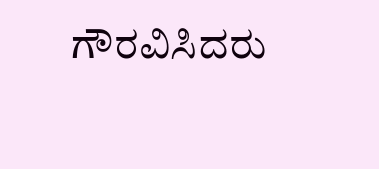ಗೌರವಿಸಿದರು